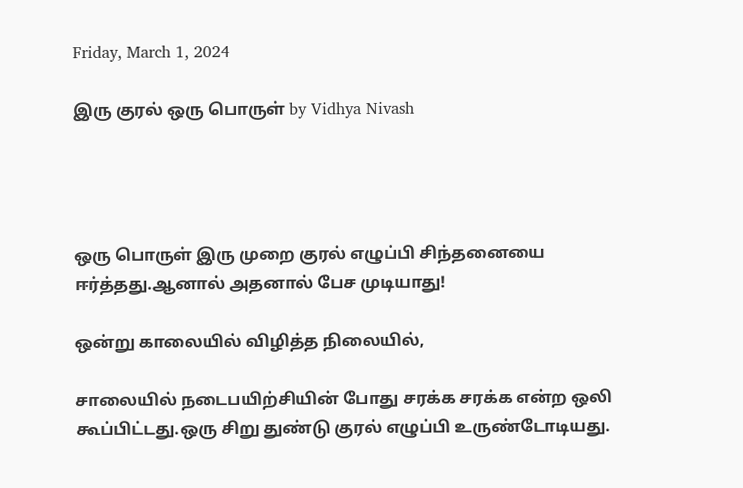Friday, March 1, 2024

இரு குரல் ஒரு பொருள் by Vidhya Nivash




ஒரு பொருள் இரு முறை குரல் எழுப்பி சிந்தனையை ஈர்த்தது.ஆனால் அதனால் பேச முடியாது!

ஒன்று காலையில் விழித்த நிலையில்,

சாலையில் நடைபயிற்சியின் போது சரக்க சரக்க என்ற ஒலி கூப்பிட்டது.ஒரு சிறு துண்டு குரல் எழுப்பி உருண்டோடியது.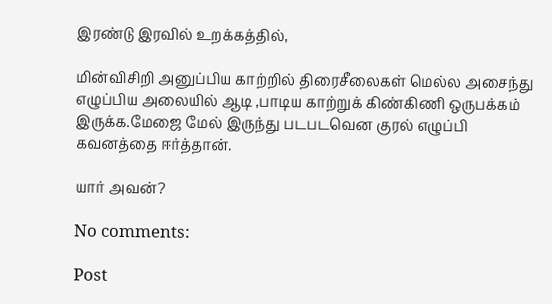இரண்டு இரவில் உறக்கத்தில்,

மின்விசிறி அனுப்பிய காற்றில் திரைசீலைகள் மெல்ல அசைந்து எழுப்பிய அலையில் ஆடி ,பாடிய காற்றுக் கிண்கிணி ஒருபக்கம் இருக்க.மேஜை மேல் இருந்து படபடவென குரல் எழுப்பி கவனத்தை ஈர்த்தான்.

யார் அவன்?

No comments:

Post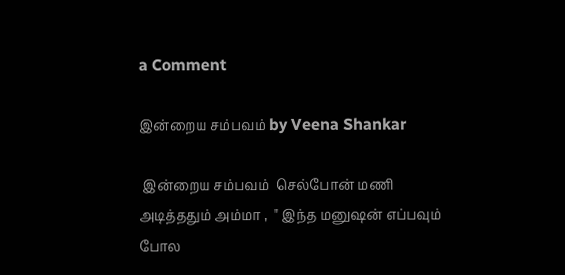a Comment

இன்றைய சம்பவம் by Veena Shankar

 இன்றைய சம்பவம்  செல்போன் மணி அடித்ததும் அம்மா ,  " இந்த மனுஷன் எப்பவும் போல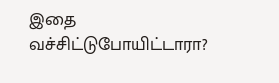இதை வச்சிட்டுபோயிட்டாரா?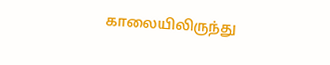காலையிலிருந்து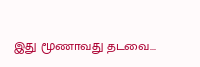இது மூணாவது தடவை...